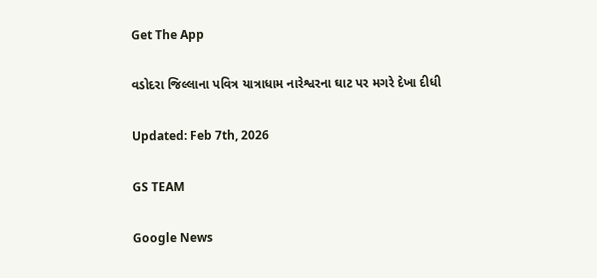Get The App

વડોદરા જિલ્લાના પવિત્ર યાત્રાધામ નારેશ્વરના ઘાટ પર મગરે દેખા દીધી

Updated: Feb 7th, 2026

GS TEAM

Google News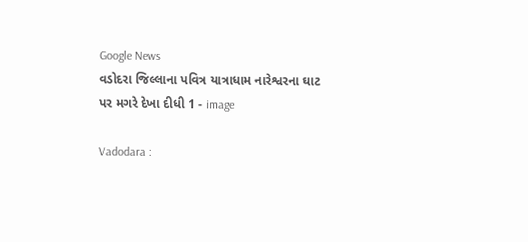Google News
વડોદરા જિલ્લાના પવિત્ર યાત્રાધામ નારેશ્વરના ઘાટ પર મગરે દેખા દીધી 1 - image

Vadodara :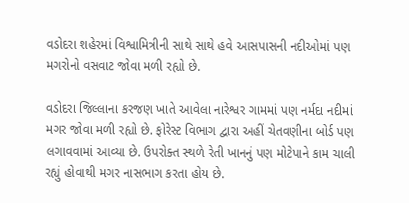વડોદરા શહેરમાં વિશ્વામિત્રીની સાથે સાથે હવે આસપાસની નદીઓમાં પણ મગરોનો વસવાટ જોવા મળી રહ્યો છે.

વડોદરા જિલ્લાના કરજણ ખાતે આવેલા નારેશ્વર ગામમાં પણ નર્મદા નદીમાં મગર જોવા મળી રહ્યો છે. ફોરેસ્ટ વિભાગ દ્વારા અહીં ચેતવણીના બોર્ડ પણ લગાવવામાં આવ્યા છે. ઉપરોક્ત સ્થળે રેતી ખાનનું પણ મોટેપાને કામ ચાલી રહ્યું હોવાથી મગર નાસભાગ કરતા હોય છે.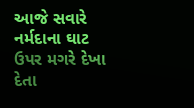આજે સવારે નર્મદાના ઘાટ ઉપર મગરે દેખા દેતા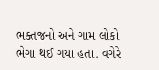ભક્તજનો અને ગામ લોકો ભેગા થઈ ગયા હતા. વગેરે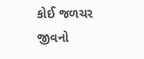કોઈ જળચર જીવનો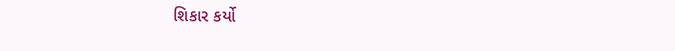શિકાર કર્યો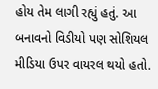હોય તેમ લાગી રહ્યું હતું. આ બનાવનો વિડીયો પણ સોશિયલ મીડિયા ઉપર વાયરલ થયો હતો.